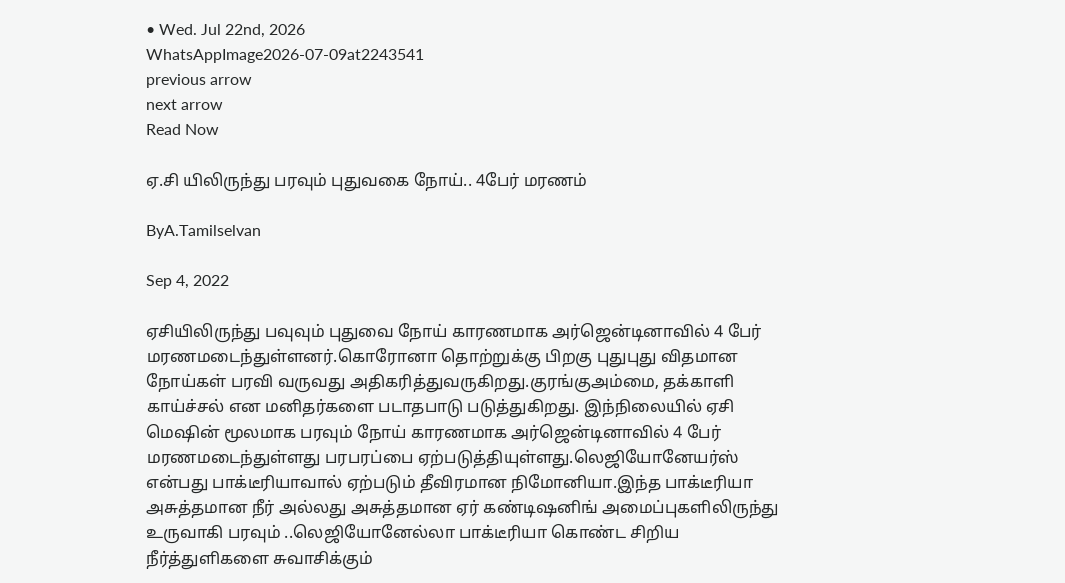• Wed. Jul 22nd, 2026
WhatsAppImage2026-07-09at2243541
previous arrow
next arrow
Read Now

ஏ.சி யிலிருந்து பரவும் புதுவகை நோய்.. 4பேர் மரணம்

ByA.Tamilselvan

Sep 4, 2022

ஏசியிலிருந்து பவுவும் புதுவை நோய் காரணமாக அர்ஜென்டினாவில் 4 பேர் மரணமடைந்துள்ளனர்.கொரோனா தொற்றுக்கு பிறகு புதுபுது விதமான நோய்கள் பரவி வருவது அதிகரித்துவருகிறது.குரங்குஅம்மை, தக்காளி காய்ச்சல் என மனிதர்களை படாதபாடு படுத்துகிறது. இந்நிலையில் ஏசி மெஷின் மூலமாக பரவும் நோய் காரணமாக அர்ஜென்டினாவில் 4 பேர் மரணமடைந்துள்ளது பரபரப்பை ஏற்படுத்தியுள்ளது.லெஜியோனேயர்ஸ் என்பது பாக்டீரியாவால் ஏற்படும் தீவிரமான நிமோனியா.இந்த பாக்டீரியா அசுத்தமான நீர் அல்லது அசுத்தமான ஏர் கண்டிஷனிங் அமைப்புகளிலிருந்து உருவாகி பரவும் ..லெஜியோனேல்லா பாக்டீரியா கொண்ட சிறிய நீர்த்துளிகளை சுவாசிக்கும்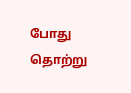போது தொற்று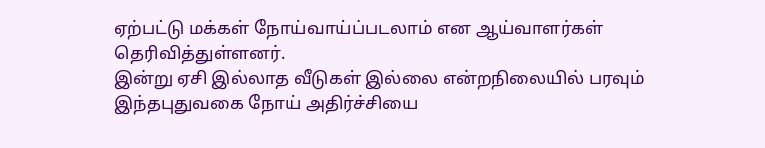ஏற்பட்டு மக்கள் நோய்வாய்ப்படலாம் என ஆய்வாளர்கள் தெரிவித்துள்ளனர்.
இன்று ஏசி இல்லாத வீடுகள் இல்லை என்றநிலையில் பரவும் இந்தபுதுவகை நோய் அதிர்ச்சியை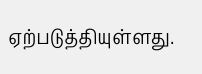ஏற்படுத்தியுள்ளது.